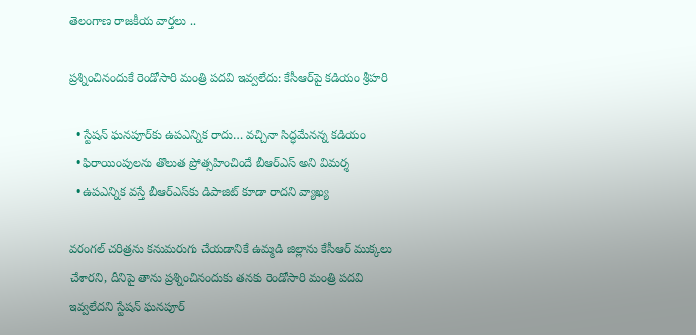తెలంగాణ రాజకీయ వార్తలు ..

ప్రశ్నించినందుకే రెండోసారి మంత్రి పదవి ఇవ్వలేదు: కేసీఆర్‌పై కడియం శ్రీహరి

  • స్టేషన్ ఘనపూర్‌కు ఉపఎన్నిక రాదు… వచ్చినా సిద్ధమేనన్న కడియం
  • ఫిరాయింపులను తొలుత ప్రోత్సహించిందే బీఆర్ఎస్ అని విమర్శ
  • ఉపఎన్నిక వస్తే బీఆర్ఎస్‌కు డిపాజిట్ కూడా రాదని వ్యాఖ్య

వరంగల్ చరిత్రను కనుమరుగు చేయడానికే ఉమ్మడి జిల్లాను కేసీఆర్ ముక్కలు చేశారని, దీనిపై తాను ప్రశ్నించినందుకు తనకు రెండోసారి మంత్రి పదవి ఇవ్వలేదని స్టేషన్ ఘనపూర్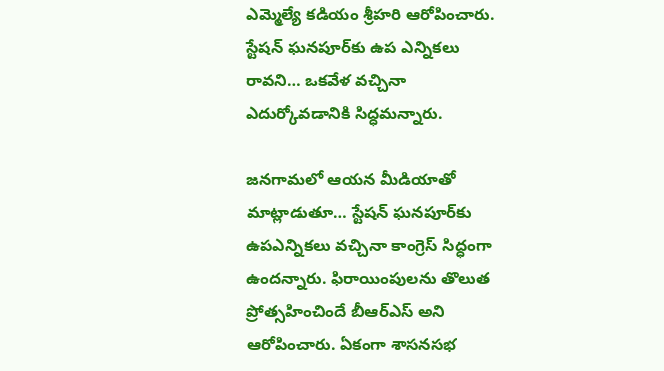ఎమ్మెల్యే కడియం శ్రీహరి ఆరోపించారు. స్టేషన్ ఘనపూర్‌కు ఉప ఎన్నికలు రావని… ఒకవేళ వచ్చినా ఎదుర్కోవడానికి సిద్ధమన్నారు.

జనగామలో ఆయన మీడియాతో మాట్లాడుతూ… స్టేషన్ ఘనపూర్‌కు ఉపఎన్నికలు వచ్చినా కాంగ్రెస్ సిద్ధంగా ఉందన్నారు. ఫిరాయింపులను తొలుత ప్రోత్సహించిందే బీఆర్ఎస్ అని ఆరోపించారు. ఏకంగా శాసనసభ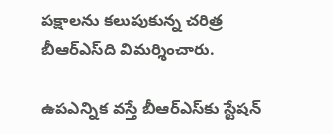పక్షాలను కలుపుకున్న చరిత్ర బీఆర్ఎస్‌ది విమర్శించారు.

ఉపఎన్నిక వస్తే బీఆర్ఎస్‌కు స్టేషన్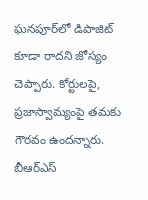ఘనపూర్‌లో డిపాజిట్ కూడా రాదని జోస్యం చెప్పారు. కోర్టులపై, ప్రజాస్వామ్యంపై తమకు గౌరవం ఉందన్నారు. బీఆర్ఎస్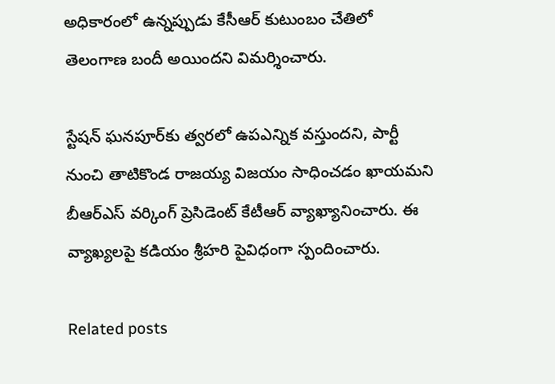అధికారంలో ఉన్నప్పుడు కేసీఆర్ కుటుంబం చేతిలో తెలంగాణ బందీ అయిందని విమర్శించారు.

స్టేషన్ ఘనపూర్‌కు త్వరలో ఉపఎన్నిక వస్తుందని, పార్టీ నుంచి తాటికొండ రాజయ్య విజయం సాధించడం ఖాయమని బీఆర్ఎస్ వర్కింగ్ ప్రెసిడెంట్ కేటీఆర్ వ్యాఖ్యానించారు. ఈ వ్యాఖ్యలపై కడియం శ్రీహరి పైవిధంగా స్పందించారు.

Related posts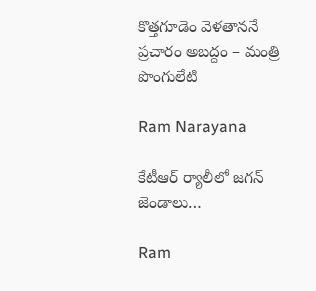కొత్తగూడెం వెళతాననే ప్రచారం అబద్దం – మంత్రి పొంగులేటి

Ram Narayana

కేటీఆర్ ర్యాలీలో జగన్ జెండాలు…

Ram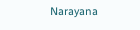Narayana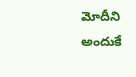మోదీని అందుకే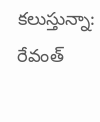కలుస్తున్నా: రేవంత్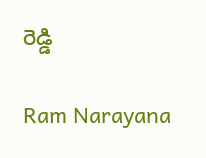రెడ్డి

Ram Narayana